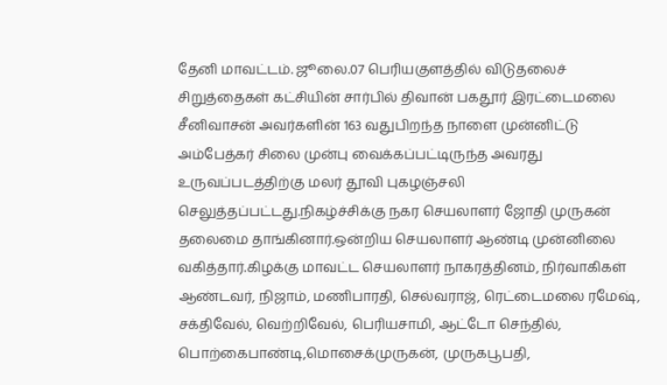தேனி மாவட்டம். ஜூலை.07 பெரியகுளத்தில் விடுதலைச் சிறுத்தைகள் கட்சியின் சார்பில் திவான் பகதூர் இரட்டைமலை சீனிவாசன் அவர்களின் 163 வதுபிறந்த நாளை முன்னிட்டு அம்பேத்கர் சிலை முன்பு வைக்கப்பட்டிருந்த அவரது உருவப்படத்திற்கு மலர் தூவி புகழஞ்சலி செலுத்தப்பட்டது.நிகழ்ச்சிக்கு நகர செயலாளர் ஜோதி முருகன் தலைமை தாங்கினார்.ஒன்றிய செயலாளர் ஆண்டி முன்னிலை வகித்தார்.கிழக்கு மாவட்ட செயலாளர் நாகரத்தினம், நிர்வாகிகள் ஆண்டவர், நிஜாம், மணிபாரதி, செல்வராஜ், ரெட்டைமலை ரமேஷ், சக்திவேல், வெற்றிவேல், பெரியசாமி, ஆட்டோ செந்தில், பொற்கைபாண்டி,மொசைக்முருகன், முருகபூபதி,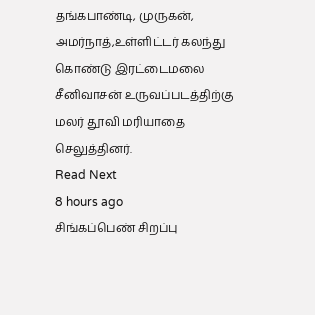தங்கபாண்டி, முருகன், அமர்நாத்,உள்ளிட்டர் கலந்து கொண்டு இரட்டைமலை சீனிவாசன் உருவப்படத்திற்கு மலர் தூவி மரியாதை செலுத்தினர்.
Read Next
8 hours ago
சிங்கப்பெண் சிறப்பு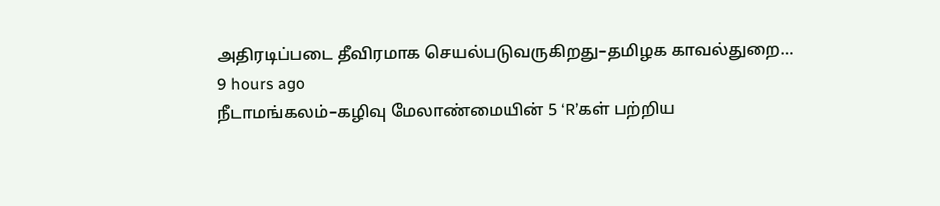அதிரடிப்படை தீவிரமாக செயல்படுவருகிறது–தமிழக காவல்துறை…
9 hours ago
நீடாமங்கலம்–கழிவு மேலாண்மையின் 5 ‘R’கள் பற்றிய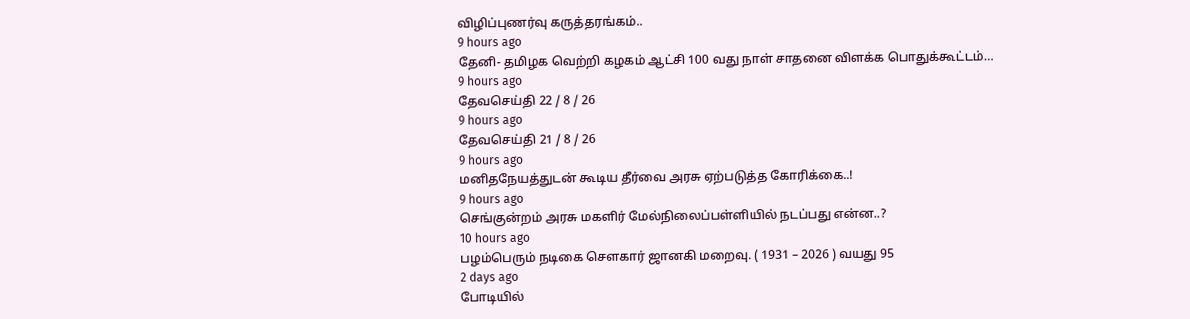விழிப்புணர்வு கருத்தரங்கம்..
9 hours ago
தேனி- தமிழக வெற்றி கழகம் ஆட்சி 100 வது நாள் சாதனை விளக்க பொதுக்கூட்டம்…
9 hours ago
தேவசெய்தி 22 / 8 / 26
9 hours ago
தேவசெய்தி 21 / 8 / 26
9 hours ago
மனிதநேயத்துடன் கூடிய தீர்வை அரசு ஏற்படுத்த கோரிக்கை..!
9 hours ago
செங்குன்றம் அரசு மகளிர் மேல்நிலைப்பள்ளியில் நடப்பது என்ன..?
10 hours ago
பழம்பெரும் நடிகை சௌகார் ஜானகி மறைவு. ( 1931 – 2026 ) வயது 95
2 days ago
போடியில்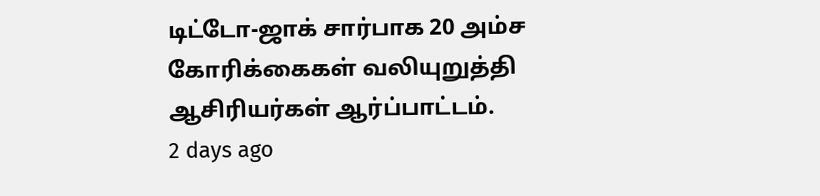டிட்டோ-ஜாக் சார்பாக 20 அம்ச கோரிக்கைகள் வலியுறுத்தி ஆசிரியர்கள் ஆர்ப்பாட்டம்.
2 days ago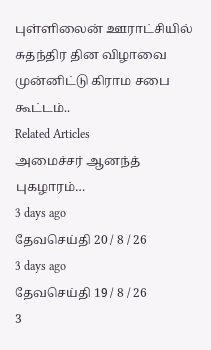புள்ளிலைன் ஊராட்சியில் சுதந்திர தின விழாவை முன்னிட்டு கிராம சபை கூட்டம்..
Related Articles
அமைச்சர் ஆனந்த் புகழாரம்…
3 days ago
தேவசெய்தி 20 / 8 / 26
3 days ago
தேவசெய்தி 19 / 8 / 26
3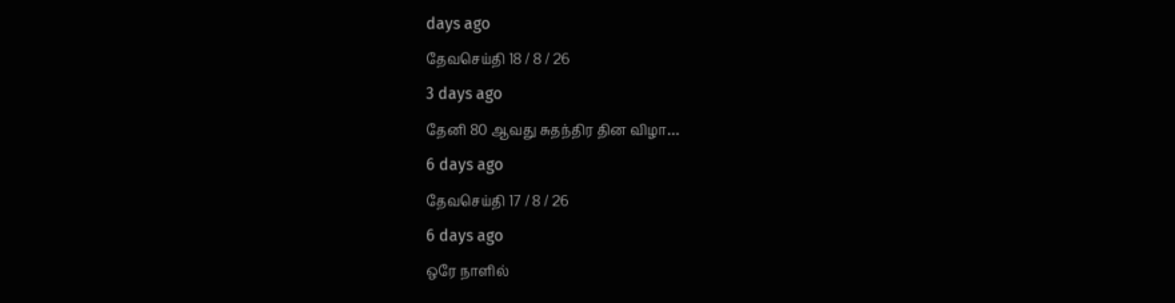days ago
தேவசெய்தி 18 / 8 / 26
3 days ago
தேனி 80 ஆவது சுதந்திர தின விழா…
6 days ago
தேவசெய்தி 17 / 8 / 26
6 days ago
ஒரே நாளில்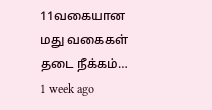11வகையான மது வகைகள் தடை நீக்கம்…
1 week ago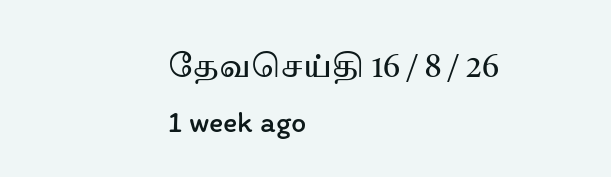தேவசெய்தி 16 / 8 / 26
1 week ago